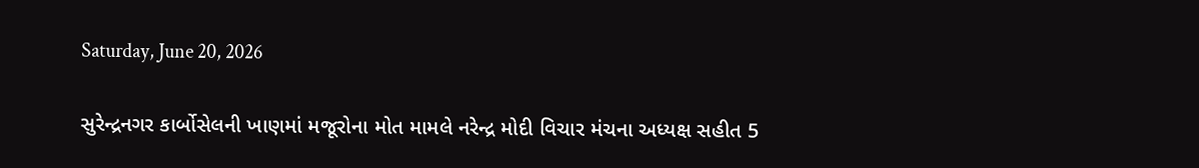Saturday, June 20, 2026

સુરેન્દ્રનગર કાર્બોસેલની ખાણમાં મજૂરોના મોત મામલે નરેન્દ્ર મોદી વિચાર મંચના અધ્યક્ષ સહીત 5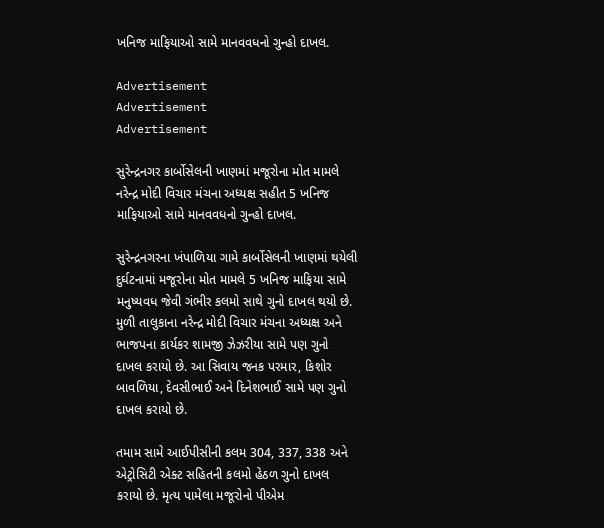ખનિજ માફિયાઓ સામે માનવવધનો ગુન્હો દાખલ.

Advertisement
Advertisement
Advertisement

સુરેન્દ્રનગર કાર્બોસેલની ખાણમાં મજૂરોના મોત મામલે નરેન્દ્ર મોદી વિચાર મંચના અધ્યક્ષ સહીત 5 ખનિજ માફિયાઓ સામે માનવવધનો ગુન્હો દાખલ.

સુરેન્દ્રનગરના ખંપાળિયા ગામે કાર્બોસેલની ખાણમાં થયેલી દુર્ઘટનામાં મજૂરોના મોત મામલે 5 ખનિજ માફિયા સામે મનુષ્યવધ જેવી ગંભીર કલમો સાથે ગુનો દાખલ થયો છે. મુળી તાલુકાના નરેન્દ્ર મોદી વિચાર મંચના અધ્યક્ષ અને ભાજપના કાર્યકર શામજી ઝેઝરીયા સામે પણ ગુનો દાખલ કરાયો છે. આ સિવાય જનક પરમાર, કિશોર બાવળિયા, દેવસીભાઈ અને દિનેશભાઈ સામે પણ ગુનો દાખલ કરાયો છે.

તમામ સામે આઈપીસીની કલમ 304, 337, 338 અને એટ્રોસિટી એક્ટ સહિતની કલમો હેઠળ ગુનો દાખલ કરાયો છે. મૃત્ય પામેલા મજૂરોનો પીએમ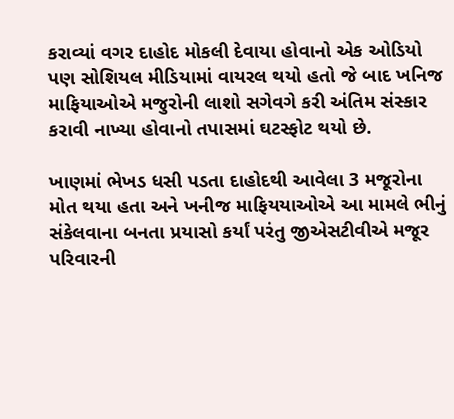કરાવ્યાં વગર દાહોદ મોકલી દેવાયા હોવાનો એક ઓડિયો પણ સોશિયલ મીડિયામાં વાયરલ થયો હતો જે બાદ ખનિજ માફિયાઓએ મજુરોની લાશો સગેવગે કરી અંતિમ સંસ્કાર કરાવી નાખ્યા હોવાનો તપાસમાં ઘટસ્ફોટ થયો છે.

ખાણમાં ભેખડ ધસી પડતા દાહોદથી આવેલા 3 મજૂરોના મોત થયા હતા અને ખનીજ માફિયયાઓએ આ મામલે ભીનું સંકેલવાના બનતા પ્રયાસો કર્યાં પરંતુ જીએસટીવીએ મજૂર પરિવારની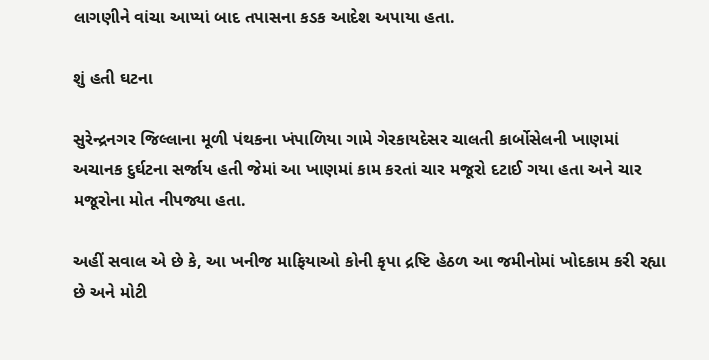લાગણીને વાંચા આપ્યાં બાદ તપાસના કડક આદેશ અપાયા હતા.

શું હતી ઘટના

સુરેન્દ્રનગર જિલ્લાના મૂળી પંથકના ખંપાળિયા ગામે ગેરકાયદેસર ચાલતી કાર્બોસેલની ખાણમાં અચાનક દુર્ઘટના સર્જાય હતી જેમાં આ ખાણમાં કામ કરતાં ચાર મજૂરો દટાઈ ગયા હતા અને ચાર મજૂરોના મોત નીપજ્યા હતા.

અહીં સવાલ એ છે કે, આ ખનીજ માફિયાઓ કોની કૃપા દ્રષ્ટિ હેઠળ આ જમીનોમાં ખોદકામ કરી રહ્યા છે અને મોટી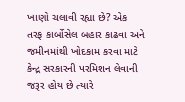ખાણો ચલાવી રહ્યા છે? એક તરફ કાર્બોસેલ બહાર કાઢવા અને જમીનમાંથી ખોદકામ કરવા માટે કેન્દ્ર સરકારની પરમિશન લેવાની જરૂર હોય છે ત્યારે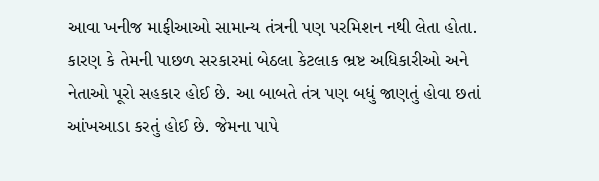આવા ખનીજ માફીઆઓ સામાન્ય તંત્રની પણ પરમિશન નથી લેતા હોતા. કારણ કે તેમની પાછળ સરકારમાં બેઠલા કેટલાક ભ્રષ્ટ અધિકારીઓ અને નેતાઓ પૂરો સહકાર હોઈ છે. આ બાબતે તંત્ર પણ બધું જાણતું હોવા છતાં આંખઆડા કરતું હોઈ છે. જેમના પાપે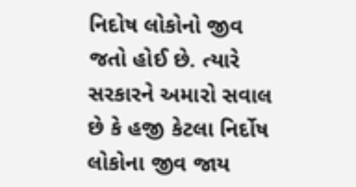નિદોષ લોકોનો જીવ જતો હોઈ છે. ત્યારે સરકારને અમારો સવાલ છે કે હજી કેટલા નિર્દોષ લોકોના જીવ જાય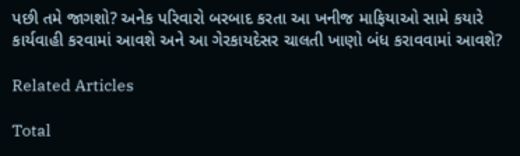પછી તમે જાગશો? અનેક પરિવારો બરબાદ કરતા આ ખનીજ માફિયાઓ સામે કયારે કાર્યવાહી કરવામાં આવશે અને આ ગેરકાયદેસર ચાલતી ખાણો બંધ કરાવવામાં આવશે?

Related Articles

Total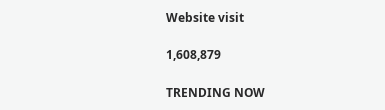Website visit

1,608,879

TRENDING NOW